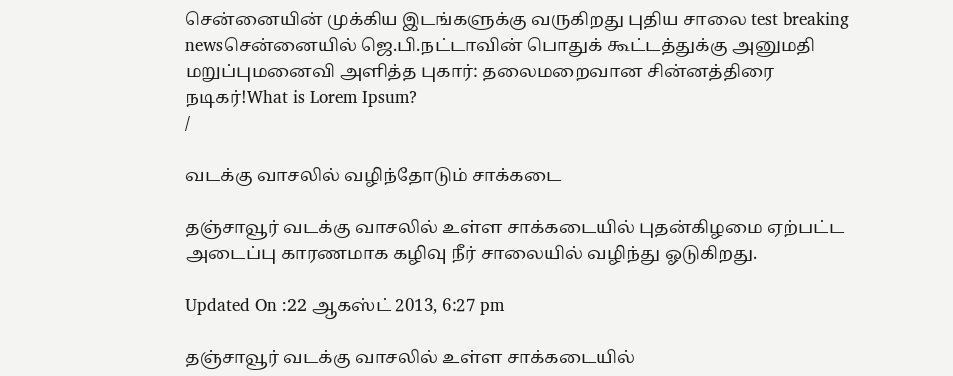சென்னையின் முக்கிய இடங்களுக்கு வருகிறது புதிய சாலை test breaking newsசென்னையில் ஜெ.பி.நட்டாவின் பொதுக் கூட்டத்துக்கு அனுமதி மறுப்புமனைவி அளித்த புகார்: தலைமறைவான சின்னத்திரை நடிகர்!What is Lorem Ipsum?
/

வடக்கு வாசலில் வழிந்தோடும் சாக்கடை

தஞ்சாவூர் வடக்கு வாசலில் உள்ள சாக்கடையில் புதன்கிழமை ஏற்பட்ட அடைப்பு காரணமாக கழிவு நீர் சாலையில் வழிந்து ஓடுகிறது.

Updated On :22 ஆகஸ்ட் 2013, 6:27 pm

தஞ்சாவூர் வடக்கு வாசலில் உள்ள சாக்கடையில்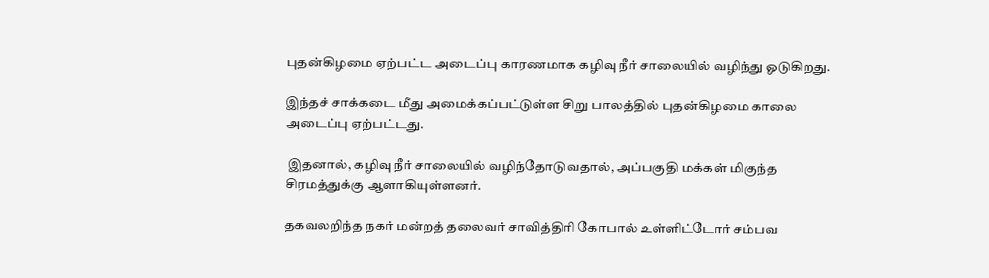புதன்கிழமை ஏற்பட்ட அடைப்பு காரணமாக கழிவு நீர் சாலையில் வழிந்து ஓடுகிறது.

இந்தச் சாக்கடை மீது அமைக்கப்பட்டுள்ள சிறு பாலத்தில் புதன்கிழமை காலை அடைப்பு ஏற்பட்டது.

 இதனால், கழிவு நீர் சாலையில் வழிந்தோடுவதால், அப்பகுதி மக்கள் மிகுந்த சிரமத்துக்கு ஆளாகியுள்ளனர்.

தகவலறிந்த நகர் மன்றத் தலைவர் சாவித்திரி கோபால் உள்ளிட்டோர் சம்பவ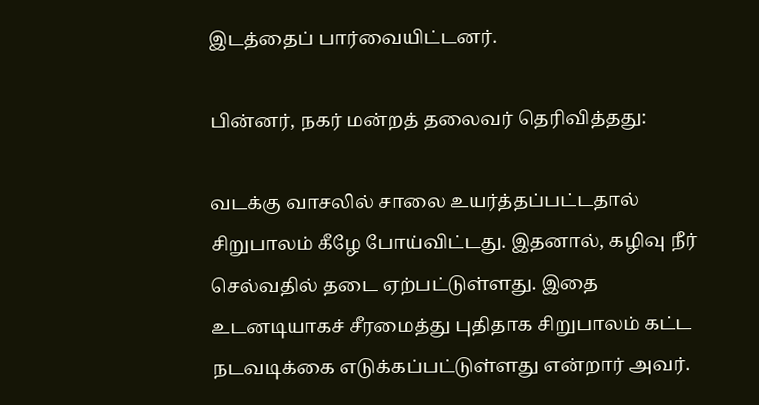இடத்தைப் பார்வையிட்டனர்.

பின்னர், நகர் மன்றத் தலைவர் தெரிவித்தது:

வடக்கு வாசலில் சாலை உயர்த்தப்பட்டதால் சிறுபாலம் கீழே போய்விட்டது. இதனால், கழிவு நீர் செல்வதில் தடை ஏற்பட்டுள்ளது. இதை உடனடியாகச் சீரமைத்து புதிதாக சிறுபாலம் கட்ட நடவடிக்கை எடுக்கப்பட்டுள்ளது என்றார் அவர்.